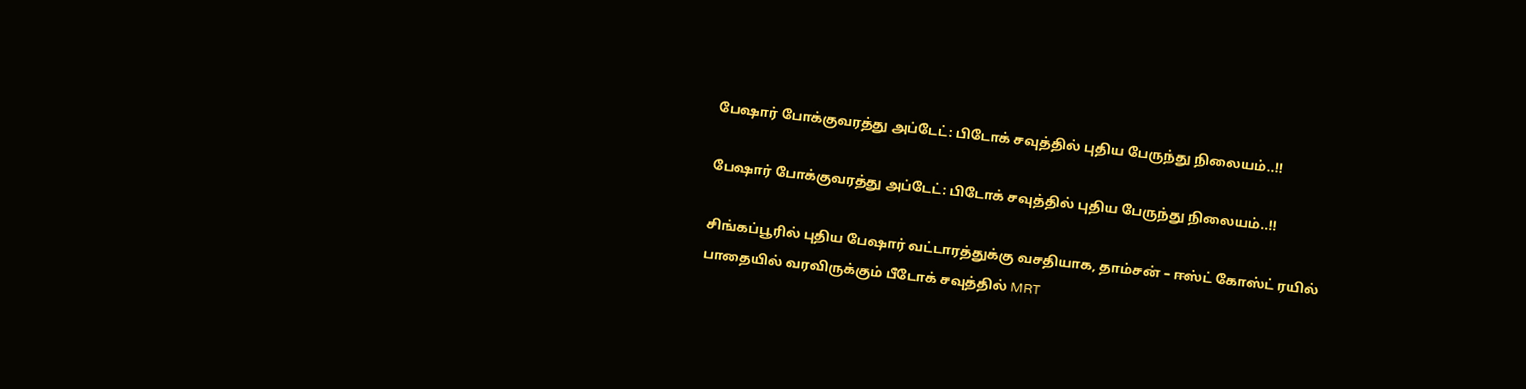பேஷார் போக்குவரத்து அப்டேட்: பிடோக் சவுத்தில் புதிய பேருந்து நிலையம்..!!

பேஷார் போக்குவரத்து அப்டேட்: பிடோக் சவுத்தில் புதிய பேருந்து நிலையம்..!!

சிங்கப்பூரில் புதிய பேஷார் வட்டாரத்துக்கு வசதியாக, தாம்சன் – ஈஸ்ட் கோஸ்ட் ரயில் பாதையில் வரவிருக்கும் பீடோக் சவுத்தில் MRT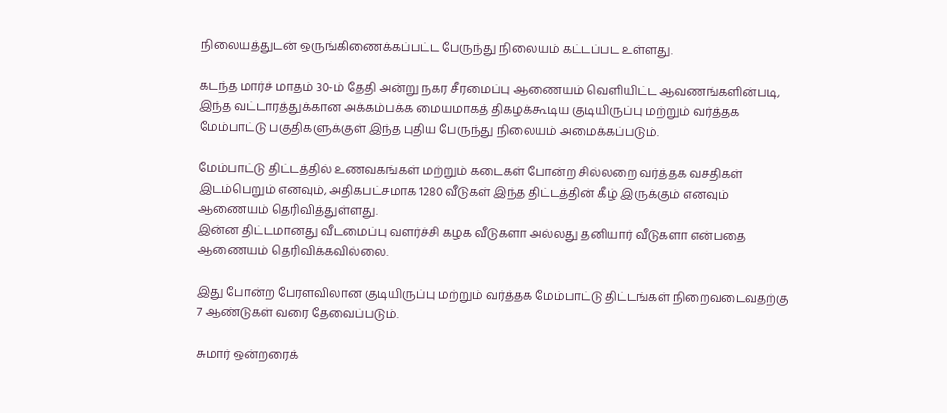நிலையத்துடன் ஒருங்கிணைக்கப்பட்ட பேருந்து நிலையம் கட்டப்பட உள்ளது.

கடந்த மார்ச் மாதம் 30-ம் தேதி அன்று நகர சீரமைப்பு ஆணையம் வெளியிட்ட ஆவணங்களின்படி, இந்த வட்டாரத்துக்கான அக்கம்பக்க மையமாகத் திகழக்கூடிய குடியிருப்பு மற்றும் வர்த்தக மேம்பாட்டு பகுதிகளுக்குள் இந்த புதிய பேருந்து நிலையம் அமைக்கப்படும்.

மேம்பாட்டு திட்டத்தில் உணவகங்கள் மற்றும் கடைகள் போன்ற சில்லறை வர்த்தக வசதிகள் இடம்பெறும் எனவும், அதிகபட்சமாக 1280 வீடுகள் இந்த திட்டத்தின் கீழ் இருக்கும் எனவும் ஆணையம் தெரிவித்துள்ளது.
இன்ன திட்டமானது வீடமைப்பு வளர்ச்சி கழக வீடுகளா அல்லது தனியார் வீடுகளா என்பதை ஆணையம் தெரிவிக்கவில்லை.

இது போன்ற பேரளவிலான குடியிருப்பு மற்றும் வர்த்தக மேம்பாட்டு திட்டங்கள் நிறைவடைவதற்கு 7 ஆண்டுகள் வரை தேவைப்படும்.

சுமார் ஒன்றரைக்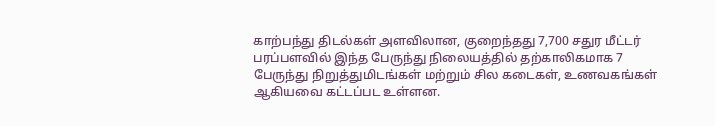காற்பந்து திடல்கள் அளவிலான, குறைந்தது 7,700 சதுர மீட்டர் பரப்பளவில் இந்த பேருந்து நிலையத்தில் தற்காலிகமாக 7 பேருந்து நிறுத்துமிடங்கள் மற்றும் சில கடைகள், உணவகங்கள் ஆகியவை கட்டப்பட உள்ளன.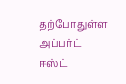தற்போதுள்ள அப்பர்ட் ஈஸ்ட்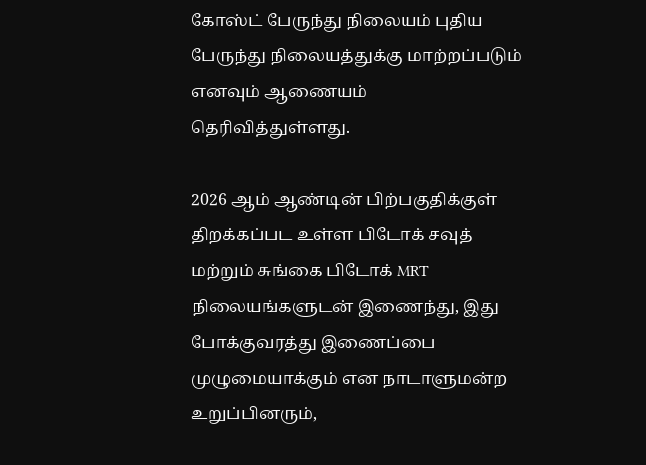கோஸ்ட் பேருந்து நிலையம் புதிய பேருந்து நிலையத்துக்கு மாற்றப்படும் எனவும் ஆணையம் தெரிவித்துள்ளது.

2026 ஆம் ஆண்டின் பிற்பகுதிக்குள் திறக்கப்பட உள்ள பிடோக் சவுத் மற்றும் சுங்கை பிடோக் MRT நிலையங்களுடன் இணைந்து, இது போக்குவரத்து இணைப்பை முழுமையாக்கும் என நாடாளுமன்ற உறுப்பினரும்,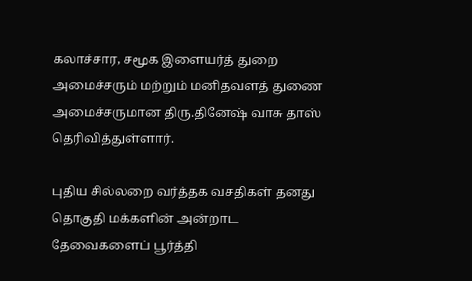கலாச்சார, சமூக இளையர்த் துறை அமைச்சரும் மற்றும் மனிதவளத் துணை அமைச்சருமான திரு.தினேஷ் வாசு தாஸ் தெரிவித்துள்ளார்.

புதிய சில்லறை வர்த்தக வசதிகள் தனது தொகுதி மக்களின் அன்றாட தேவைகளைப் பூர்த்தி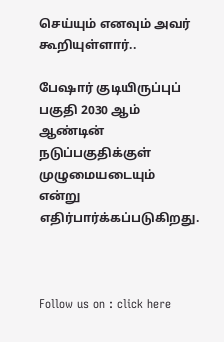செய்யும் எனவும் அவர் கூறியுள்ளார்..

பேஷார் குடியிருப்புப் பகுதி 2030 ஆம் ஆண்டின் நடுப்பகுதிக்குள் முழுமையடையும் என்று எதிர்பார்க்கப்படுகிறது.



Follow us on : click here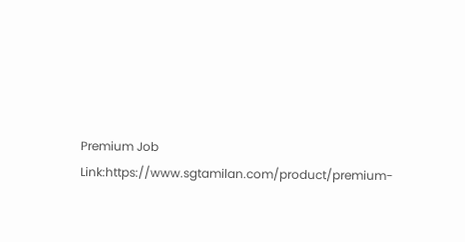Premium Job Link:https://www.sgtamilan.com/product/premium-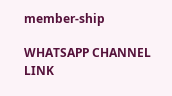member-ship

WHATSAPP CHANNEL LINK